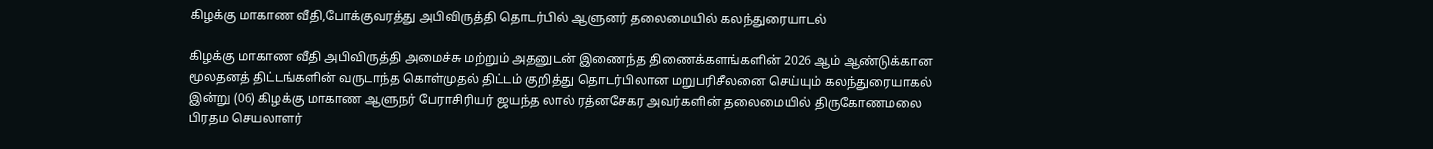கிழக்கு மாகாண வீதி,போக்குவரத்து அபிவிருத்தி தொடர்பில் ஆளுனர் தலைமையில் கலந்துரையாடல்

கிழக்கு மாகாண வீதி அபிவிருத்தி அமைச்சு மற்றும் அதனுடன் இணைந்த திணைக்களங்களின் 2026 ஆம் ஆண்டுக்கான மூலதனத் திட்டங்களின் வருடாந்த கொள்முதல் திட்டம் குறித்து தொடர்பிலான மறுபரிசீலனை செய்யும் கலந்துரையாகல் இன்று (06) கிழக்கு மாகாண ஆளுநர் பேராசிரியர் ஜயந்த லால் ரத்னசேகர அவர்களின் தலைமையில் திருகோணமலை பிரதம செயலாளர்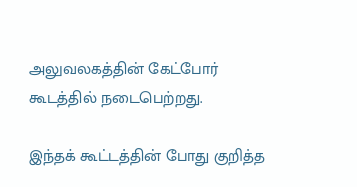அலுவலகத்தின் கேட்போர் கூடத்தில் நடைபெற்றது.

இந்தக் கூட்டத்தின் போது குறித்த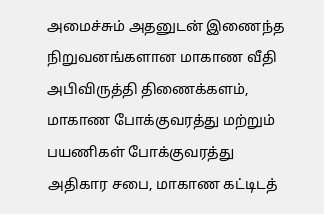அமைச்சும் அதனுடன் இணைந்த நிறுவனங்களான மாகாண வீதி அபிவிருத்தி திணைக்களம், மாகாண போக்குவரத்து மற்றும் பயணிகள் போக்குவரத்து அதிகார சபை, மாகாண கட்டிடத்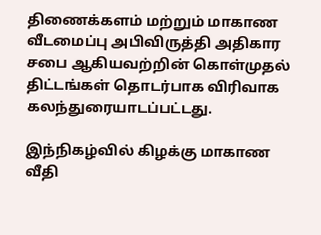திணைக்களம் மற்றும் மாகாண வீடமைப்பு அபிவிருத்தி அதிகார சபை ஆகியவற்றின் கொள்முதல் திட்டங்கள் தொடர்பாக விரிவாக கலந்துரையாடப்பட்டது.

இந்நிகழ்வில் கிழக்கு மாகாண வீதி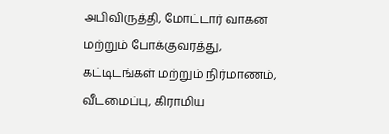அபிவிருத்தி, மோட்டார் வாகன மற்றும் போக்குவரத்து, கட்டிடங்கள் மற்றும் நிர்மாணம், வீடமைப்பு, கிராமிய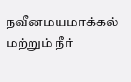நவீனமயமாக்கல் மற்றும் நீர்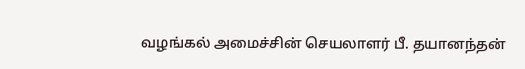வழங்கல் அமைச்சின் செயலாளர் பீ. தயானந்தன்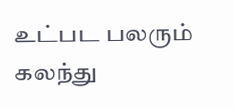உட்பட பலரும் கலந்து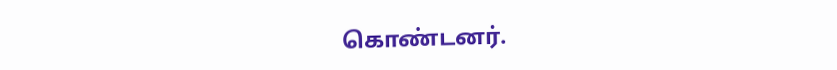கொண்டனர்.